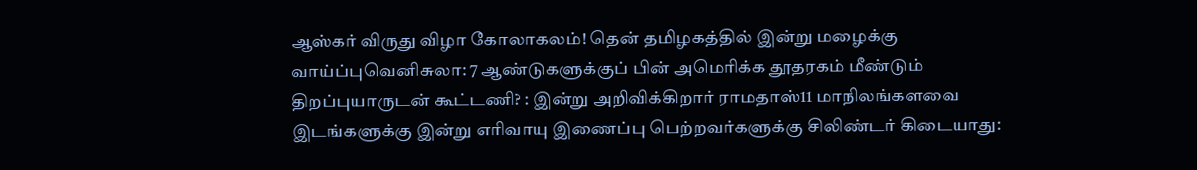ஆஸ்கர் விருது விழா கோலாகலம்! தென் தமிழகத்தில் இன்று மழைக்கு வாய்ப்புவெனிசுலா: 7 ஆண்டுகளுக்குப் பின் அமெரிக்க தூதரகம் மீண்டும் திறப்புயாருடன் கூட்டணி? : இன்று அறிவிக்கிறார் ராமதாஸ்11 மாநிலங்களவை இடங்களுக்கு இன்று எரிவாயு இணைப்பு பெற்றவர்களுக்கு சிலிண்டர் கிடையாது: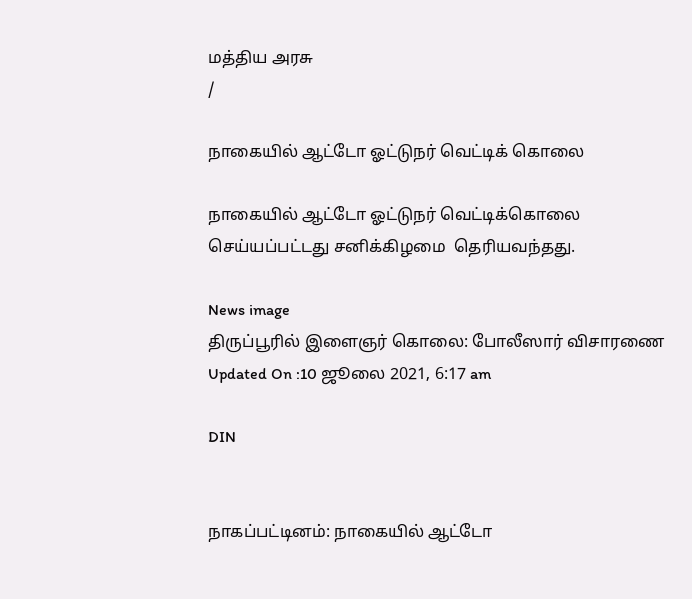மத்திய அரசு
/

நாகையில் ஆட்டோ ஓட்டுநர் வெட்டிக் கொலை

நாகையில் ஆட்டோ ஓட்டுநர் வெட்டிக்கொலை செய்யப்பட்டது சனிக்கிழமை  தெரியவந்தது.

News image
திருப்பூரில் இளைஞர் கொலை: போலீஸார் விசாரணை
Updated On :10 ஜூலை 2021, 6:17 am

DIN


நாகப்பட்டினம்: நாகையில் ஆட்டோ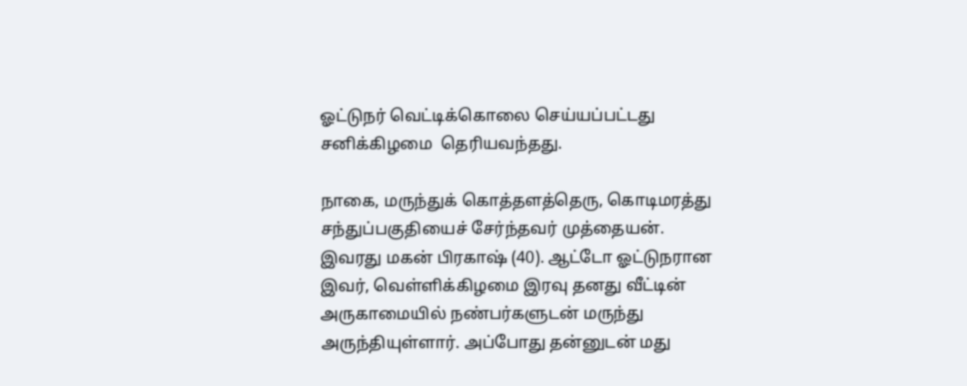ஓட்டுநர் வெட்டிக்கொலை செய்யப்பட்டது சனிக்கிழமை  தெரியவந்தது.

நாகை, மருந்துக் கொத்தளத்தெரு, கொடிமரத்து சந்துப்பகுதியைச் சேர்ந்தவர் முத்தையன். இவரது மகன் பிரகாஷ் (40). ஆட்டோ ஓட்டுநரான இவர், வெள்ளிக்கிழமை இரவு தனது வீட்டின் அருகாமையில் நண்பர்களுடன் மருந்து அருந்தியுள்ளார். அப்போது தன்னுடன் மது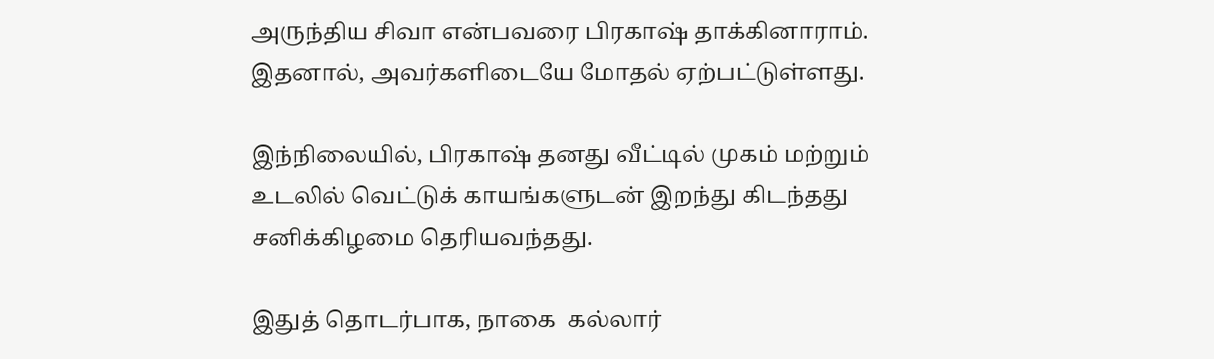அருந்திய சிவா என்பவரை பிரகாஷ் தாக்கினாராம். இதனால், அவர்களிடையே மோதல் ஏற்பட்டுள்ளது.

இந்நிலையில், பிரகாஷ் தனது வீட்டில் முகம் மற்றும் உடலில் வெட்டுக் காயங்களுடன் இறந்து கிடந்தது சனிக்கிழமை தெரியவந்தது.

இதுத் தொடர்பாக, நாகை  கல்லார்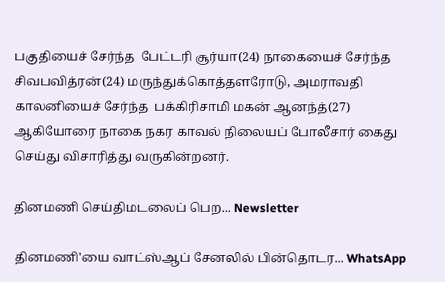பகுதியைச் சேர்ந்த  பேட்டரி சூர்யா(24) நாகையைச் சேர்ந்த  சிவபவித்ரன்(24) மருந்துக்கொத்தளரோடு, அமராவதி காலனியைச் சேர்ந்த  பக்கிரிசாமி மகன் ஆனந்த்(27)  ஆகியோரை நாகை நகர காவல் நிலையப் போலீசார் கைது செய்து விசாரித்து வருகின்றனர்.

தினமணி செய்திமடலைப் பெற... Newsletter

தினமணி'யை வாட்ஸ்ஆப் சேனலில் பின்தொடர... WhatsApp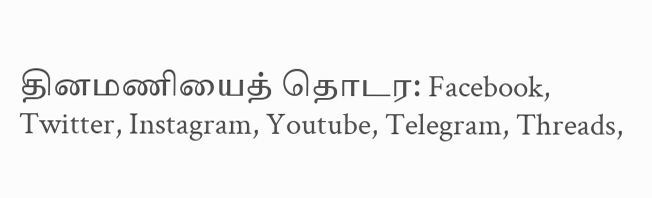தினமணியைத் தொடர: Facebook, Twitter, Instagram, Youtube, Telegram, Threads,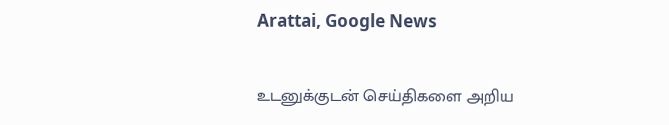Arattai, Google News

உடனுக்குடன் செய்திகளை அறிய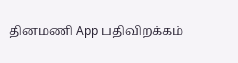தினமணி App பதிவிறக்கம்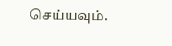செய்யவும்.